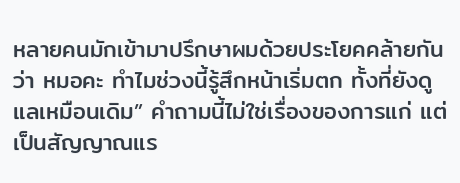หลายคนมักเข้ามาปรึกษาผมด้วยประโยคคล้ายกันว่า หมอคะ ทำไมช่วงนี้รู้สึกหน้าเริ่มตก ทั้งที่ยังดูแลเหมือนเดิม” คำถามนี้ไม่ใช่เรื่องของการแก่ แต่เป็นสัญญาณแร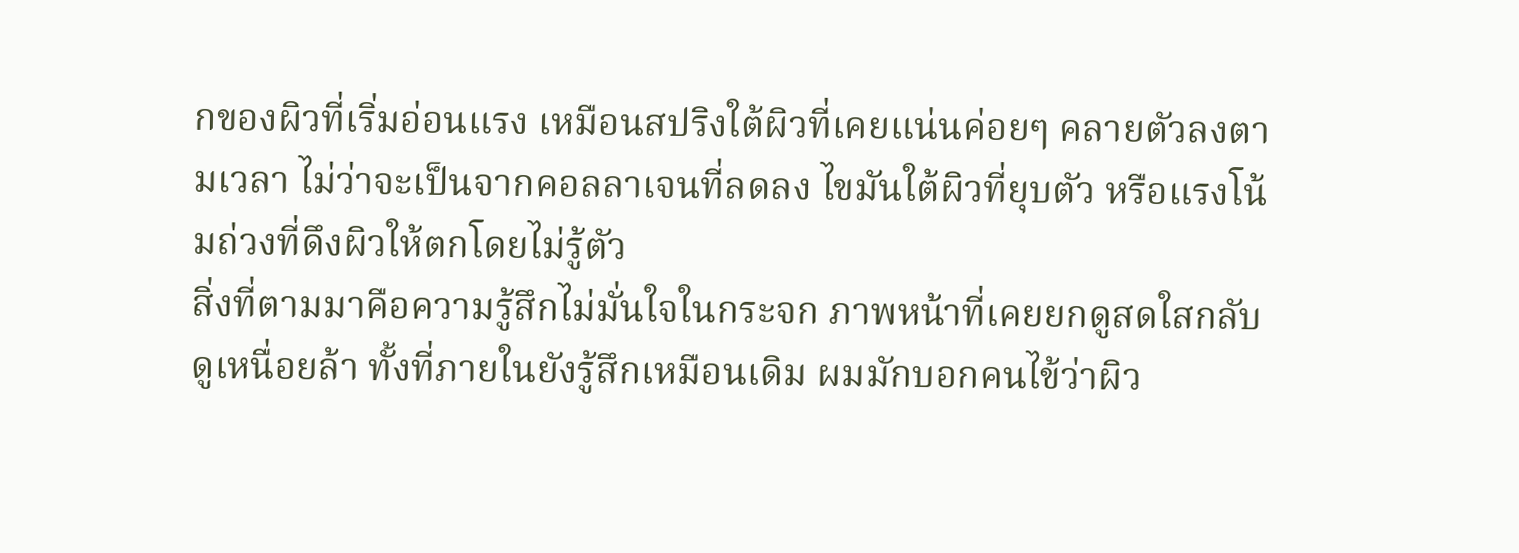กของผิวที่เริ่มอ่อนแรง เหมือนสปริงใต้ผิวที่เคยแน่นค่อยๆ คลายตัวลงตามเวลา ไม่ว่าจะเป็นจากคอลลาเจนที่ลดลง ไขมันใต้ผิวที่ยุบตัว หรือแรงโน้มถ่วงที่ดึงผิวให้ตกโดยไม่รู้ตัว
สิ่งที่ตามมาคือความรู้สึกไม่มั่นใจในกระจก ภาพหน้าที่เคยยกดูสดใสกลับดูเหนื่อยล้า ทั้งที่ภายในยังรู้สึกเหมือนเดิม ผมมักบอกคนไข้ว่าผิว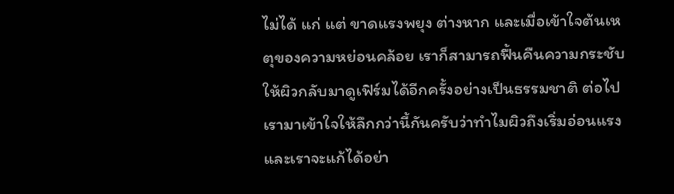ไม่ได้ แก่ แต่ ขาดแรงพยุง ต่างหาก และเมื่อเข้าใจต้นเหตุของความหย่อนคล้อย เราก็สามารถฟื้นคืนความกระชับให้ผิวกลับมาดูเฟิร์มได้อีกครั้งอย่างเป็นธรรมชาติ ต่อไปเรามาเข้าใจให้ลึกกว่านี้กันครับว่าทำไมผิวถึงเริ่มอ่อนแรง และเราจะแก้ได้อย่า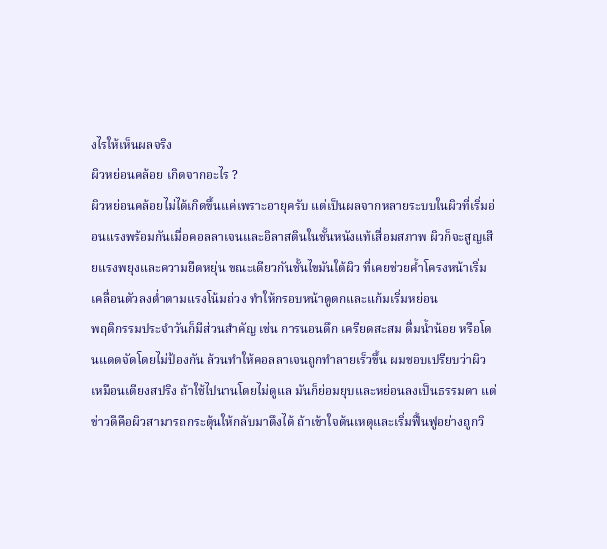งไรให้เห็นผลจริง
ผิวหย่อนคล้อย เกิดจากอะไร ?
ผิวหย่อนคล้อยไม่ได้เกิดขึ้นแค่เพราะอายุครับ แต่เป็นผลจากหลายระบบในผิวที่เริ่มอ่อนแรงพร้อมกันเมื่อคอลลาเจนและอิลาสตินในชั้นหนังแท้เสื่อมสภาพ ผิวก็จะสูญเสียแรงพยุงและความยืดหยุ่น ขณะเดียวกันชั้นไขมันใต้ผิว ที่เคยช่วยค้ำโครงหน้าเริ่มเคลื่อนตัวลงต่ำตามแรงโน้มถ่วง ทำให้กรอบหน้าดูตกและแก้มเริ่มหย่อน
พฤติกรรมประจำวันก็มีส่วนสำคัญ เช่น การนอนดึก เครียดสะสม ดื่มน้ำน้อย หรือโดนแดดจัดโดยไม่ป้องกัน ล้วนทำให้คอลลาเจนถูกทำลายเร็วขึ้น ผมชอบเปรียบว่าผิวเหมือนเตียงสปริง ถ้าใช้ไปนานโดยไม่ดูแล มันก็ย่อมยุบและหย่อนลงเป็นธรรมดา แต่ข่าวดีคือผิวสามารถกระตุ้นให้กลับมาตึงได้ ถ้าเข้าใจต้นเหตุและเริ่มฟื้นฟูอย่างถูกวิ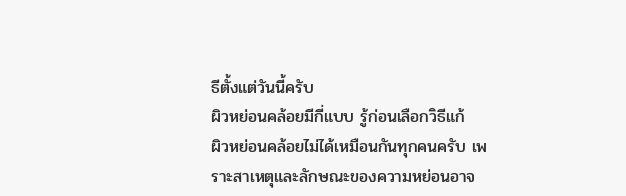ธีตั้งแต่วันนี้ครับ
ผิวหย่อนคล้อยมีกี่แบบ รู้ก่อนเลือกวิธีแก้
ผิวหย่อนคล้อยไม่ได้เหมือนกันทุกคนครับ เพราะสาเหตุและลักษณะของความหย่อนอาจ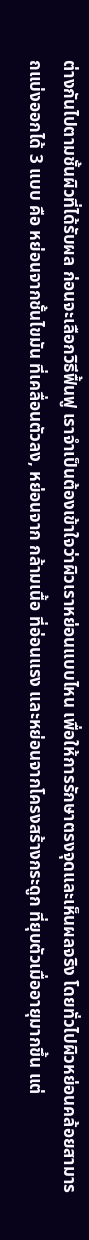ต่างกันไปตามชั้นผิวที่ได้รับผล ก่อนจะเลือกวิธีฟื้นฟู เราจำเป็นต้องเข้าใจว่าผิวเราหย่อนแบบไหน เพื่อให้การรักษาตรงจุดและเห็นผลจริง โดยทั่วไปผิวหย่อนคล้อยสามารถแบ่งออกได้ 3 แบบ คือ หย่อนจากชั้นไขมัน ที่เคลื่อนตัวลง, หย่อนจาก กล้ามเนื้อ ที่อ่อนแรง และหย่อนจากโครงสร้างกระดูก ที่ยุบตัวเมื่ออายุมากขึ้น แต่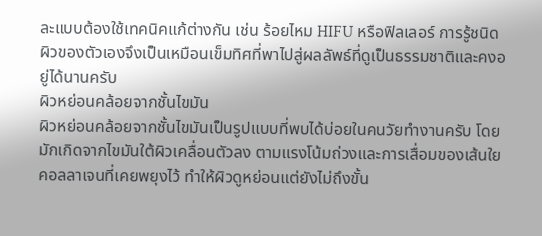ละแบบต้องใช้เทคนิคแก้ต่างกัน เช่น ร้อยไหม HIFU หรือฟิลเลอร์ การรู้ชนิดผิวของตัวเองจึงเป็นเหมือนเข็มทิศที่พาไปสู่ผลลัพธ์ที่ดูเป็นธรรมชาติและคงอยู่ได้นานครับ
ผิวหย่อนคล้อยจากชั้นไขมัน
ผิวหย่อนคล้อยจากชั้นไขมันเป็นรูปแบบที่พบได้บ่อยในคนวัยทำงานครับ โดยมักเกิดจากไขมันใต้ผิวเคลื่อนตัวลง ตามแรงโน้มถ่วงและการเสื่อมของเส้นใยคอลลาเจนที่เคยพยุงไว้ ทำให้ผิวดูหย่อนแต่ยังไม่ถึงขั้น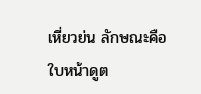เหี่ยวย่น ลักษณะคือใบหน้าดูต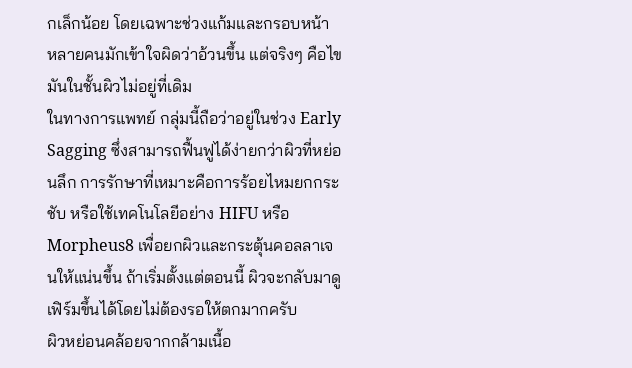กเล็กน้อย โดยเฉพาะช่วงแก้มและกรอบหน้า หลายคนมักเข้าใจผิดว่าอ้วนขึ้น แต่จริงๆ คือไขมันในชั้นผิวไม่อยู่ที่เดิม
ในทางการแพทย์ กลุ่มนี้ถือว่าอยู่ในช่วง Early Sagging ซึ่งสามารถฟื้นฟูได้ง่ายกว่าผิวที่หย่อนลึก การรักษาที่เหมาะคือการร้อยไหมยกกระชับ หรือใช้เทคโนโลยีอย่าง HIFU หรือ Morpheus8 เพื่อยกผิวและกระตุ้นคอลลาเจนให้แน่นขึ้น ถ้าเริ่มตั้งแต่ตอนนี้ ผิวจะกลับมาดูเฟิร์มขึ้นได้โดยไม่ต้องรอให้ตกมากครับ
ผิวหย่อนคล้อยจากกล้ามเนื้อ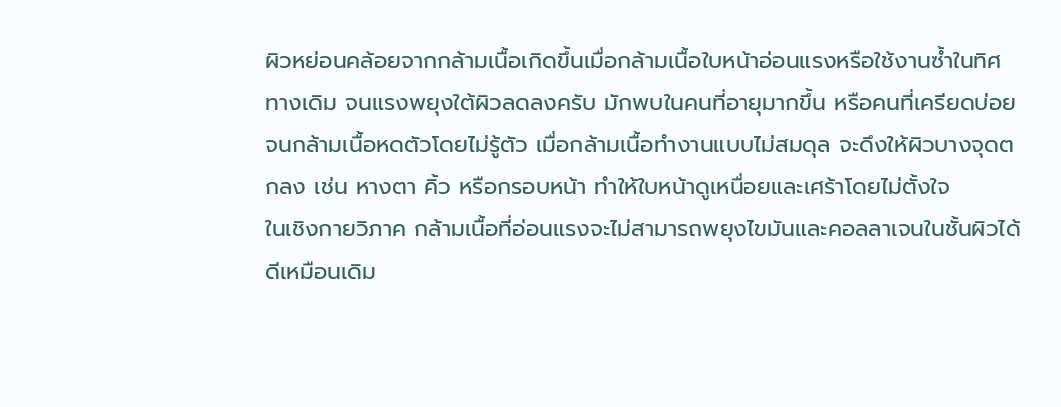ผิวหย่อนคล้อยจากกล้ามเนื้อเกิดขึ้นเมื่อกล้ามเนื้อใบหน้าอ่อนแรงหรือใช้งานซ้ำในทิศทางเดิม จนแรงพยุงใต้ผิวลดลงครับ มักพบในคนที่อายุมากขึ้น หรือคนที่เครียดบ่อยจนกล้ามเนื้อหดตัวโดยไม่รู้ตัว เมื่อกล้ามเนื้อทำงานแบบไม่สมดุล จะดึงให้ผิวบางจุดตกลง เช่น หางตา คิ้ว หรือกรอบหน้า ทำให้ใบหน้าดูเหนื่อยและเศร้าโดยไม่ตั้งใจ
ในเชิงกายวิภาค กล้ามเนื้อที่อ่อนแรงจะไม่สามารถพยุงไขมันและคอลลาเจนในชั้นผิวได้ดีเหมือนเดิม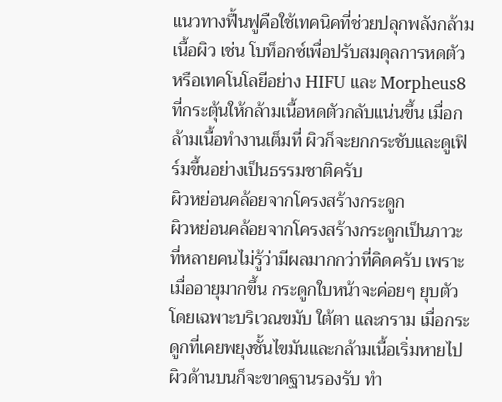แนวทางฟื้นฟูคือใช้เทคนิคที่ช่วยปลุกพลังกล้ามเนื้อผิว เช่น โบท็อกซ์เพื่อปรับสมดุลการหดตัว หรือเทคโนโลยีอย่าง HIFU และ Morpheus8 ที่กระตุ้นให้กล้ามเนื้อหดตัวกลับแน่นขึ้น เมื่อกล้ามเนื้อทำงานเต็มที่ ผิวก็จะยกกระชับและดูเฟิร์มขึ้นอย่างเป็นธรรมชาติครับ
ผิวหย่อนคล้อยจากโครงสร้างกระดูก
ผิวหย่อนคล้อยจากโครงสร้างกระดูกเป็นภาวะที่หลายคนไม่รู้ว่ามีผลมากกว่าที่คิดครับ เพราะเมื่ออายุมากขึ้น กระดูกใบหน้าจะค่อยๆ ยุบตัว โดยเฉพาะบริเวณขมับ ใต้ตา และกราม เมื่อกระดูกที่เคยพยุงชั้นไขมันและกล้ามเนื้อเริ่มหายไป ผิวด้านบนก็จะขาดฐานรองรับ ทำ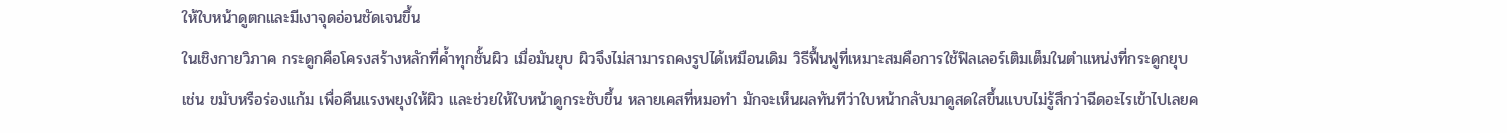ให้ใบหน้าดูตกและมีเงาจุดอ่อนชัดเจนขึ้น
ในเชิงกายวิภาค กระดูกคือโครงสร้างหลักที่ค้ำทุกชั้นผิว เมื่อมันยุบ ผิวจึงไม่สามารถคงรูปได้เหมือนเดิม วิธีฟื้นฟูที่เหมาะสมคือการใช้ฟิลเลอร์เติมเต็มในตำแหน่งที่กระดูกยุบ เช่น ขมับหรือร่องแก้ม เพื่อคืนแรงพยุงให้ผิว และช่วยให้ใบหน้าดูกระชับขึ้น หลายเคสที่หมอทำ มักจะเห็นผลทันทีว่าใบหน้ากลับมาดูสดใสขึ้นแบบไม่รู้สึกว่าฉีดอะไรเข้าไปเลยค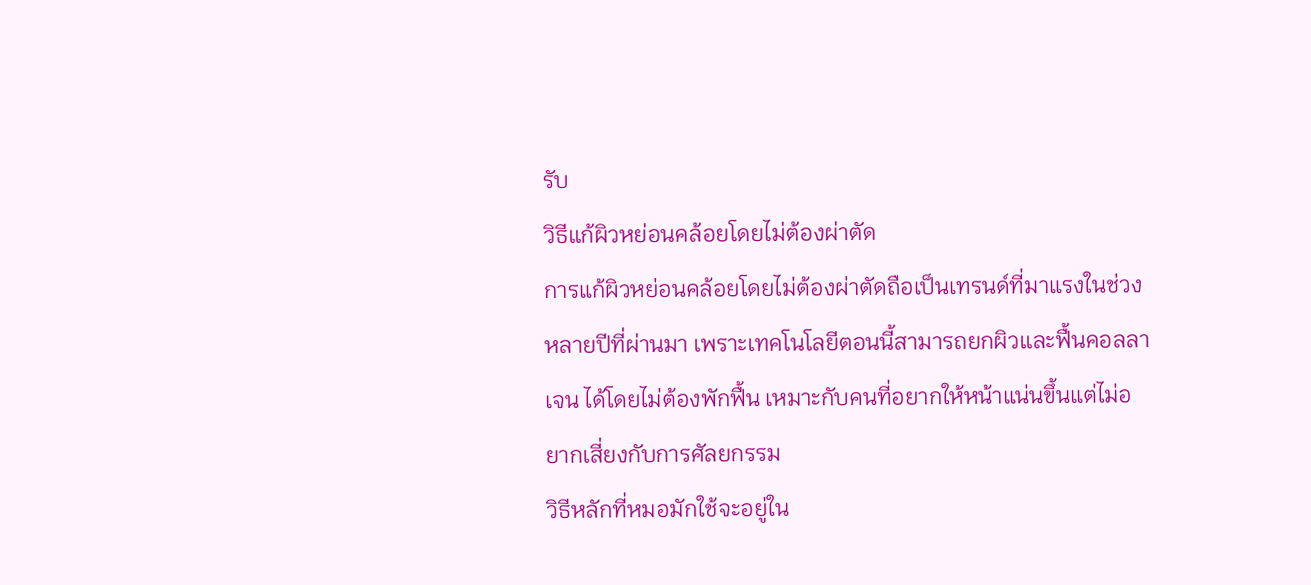รับ
วิธีแก้ผิวหย่อนคล้อยโดยไม่ต้องผ่าตัด
การแก้ผิวหย่อนคล้อยโดยไม่ต้องผ่าตัดถือเป็นเทรนด์ที่มาแรงในช่วงหลายปีที่ผ่านมา เพราะเทคโนโลยีตอนนี้สามารถยกผิวและฟื้นคอลลาเจน ได้โดยไม่ต้องพักฟื้น เหมาะกับคนที่อยากให้หน้าแน่นขึ้นแต่ไม่อยากเสี่ยงกับการศัลยกรรม
วิธีหลักที่หมอมักใช้จะอยู่ใน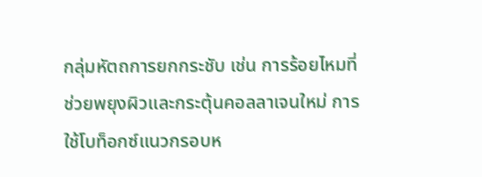กลุ่มหัตถการยกกระชับ เช่น การร้อยไหมที่ช่วยพยุงผิวและกระตุ้นคอลลาเจนใหม่ การใช้โบท็อกซ์แนวกรอบห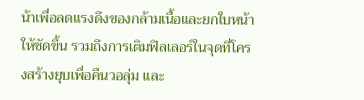น้าเพื่อลดแรงดึงของกล้ามเนื้อและยกใบหน้าให้ชัดขึ้น รวมถึงการเติมฟิลเลอร์ในจุดที่โครงสร้างยุบเพื่อคืนวอลุ่ม และ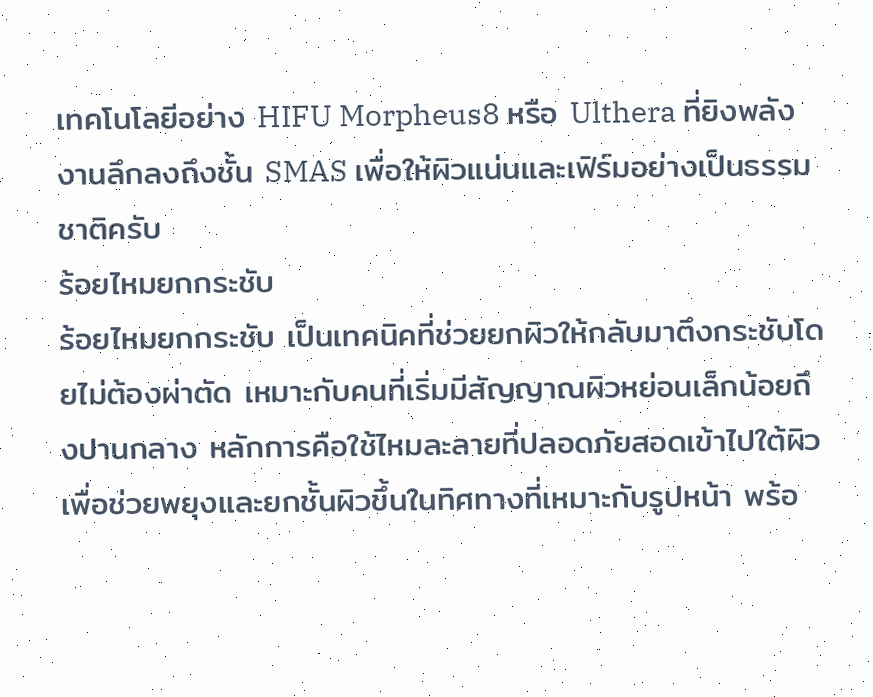เทคโนโลยีอย่าง HIFU Morpheus8 หรือ Ulthera ที่ยิงพลังงานลึกลงถึงชั้น SMAS เพื่อให้ผิวแน่นและเฟิร์มอย่างเป็นธรรมชาติครับ
ร้อยไหมยกกระชับ
ร้อยไหมยกกระชับ เป็นเทคนิคที่ช่วยยกผิวให้กลับมาตึงกระชับโดยไม่ต้องผ่าตัด เหมาะกับคนที่เริ่มมีสัญญาณผิวหย่อนเล็กน้อยถึงปานกลาง หลักการคือใช้ไหมละลายที่ปลอดภัยสอดเข้าไปใต้ผิว เพื่อช่วยพยุงและยกชั้นผิวขึ้นในทิศทางที่เหมาะกับรูปหน้า พร้อ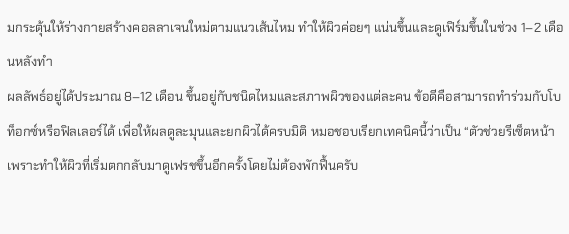มกระตุ้นให้ร่างกายสร้างคอลลาเจนใหม่ตามแนวเส้นไหม ทำให้ผิวค่อยๆ แน่นขึ้นและดูเฟิร์มขึ้นในช่วง 1–2 เดือนหลังทำ
ผลลัพธ์อยู่ได้ประมาณ 8–12 เดือน ขึ้นอยู่กับชนิดไหมและสภาพผิวของแต่ละคน ข้อดีคือสามารถทำร่วมกับโบท็อกซ์หรือฟิลเลอร์ได้ เพื่อให้ผลดูละมุนและยกผิวได้ครบมิติ หมอชอบเรียกเทคนิคนี้ว่าเป็น “ตัวช่วยรีเซ็ตหน้า เพราะทำให้ผิวที่เริ่มตกกลับมาดูเฟรชขึ้นอีกครั้งโดยไม่ต้องพักฟื้นครับ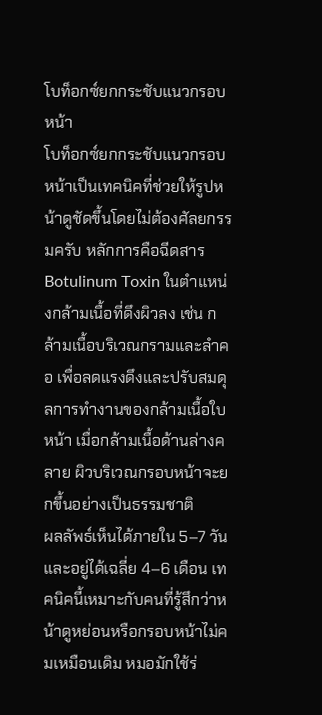โบท็อกซ์ยกกระชับแนวกรอบหน้า
โบท็อกซ์ยกกระชับแนวกรอบหน้าเป็นเทคนิคที่ช่วยให้รูปหน้าดูชัดขึ้นโดยไม่ต้องศัลยกรรมครับ หลักการคือฉีดสาร Botulinum Toxin ในตำแหน่งกล้ามเนื้อที่ดึงผิวลง เช่น กล้ามเนื้อบริเวณกรามและลำคอ เพื่อลดแรงดึงและปรับสมดุลการทำงานของกล้ามเนื้อใบหน้า เมื่อกล้ามเนื้อด้านล่างคลาย ผิวบริเวณกรอบหน้าจะยกขึ้นอย่างเป็นธรรมชาติ
ผลลัพธ์เห็นได้ภายใน 5–7 วัน และอยู่ได้เฉลี่ย 4–6 เดือน เทคนิคนี้เหมาะกับคนที่รู้สึกว่าหน้าดูหย่อนหรือกรอบหน้าไม่คมเหมือนเดิม หมอมักใช้ร่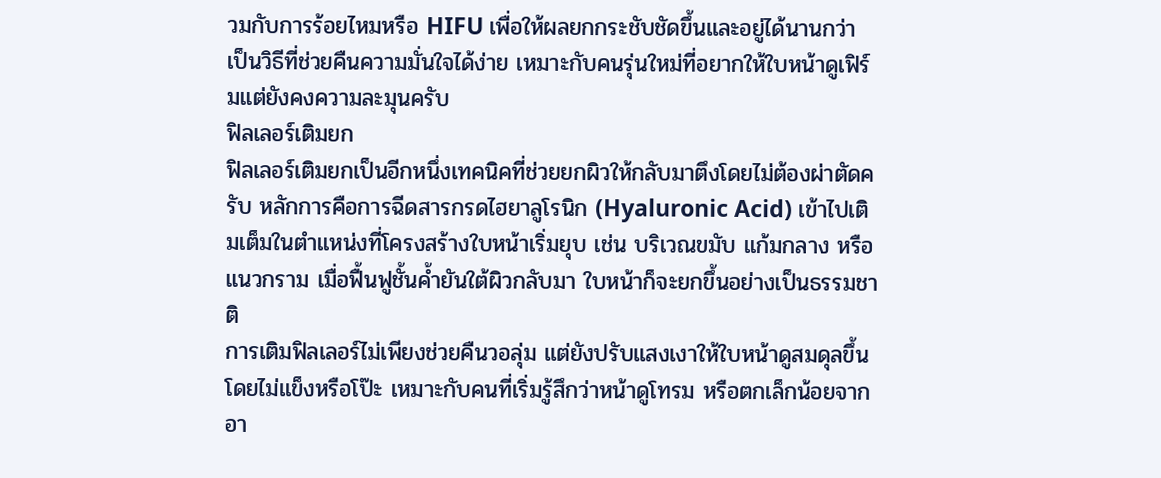วมกับการร้อยไหมหรือ HIFU เพื่อให้ผลยกกระชับชัดขึ้นและอยู่ได้นานกว่า เป็นวิธีที่ช่วยคืนความมั่นใจได้ง่าย เหมาะกับคนรุ่นใหม่ที่อยากให้ใบหน้าดูเฟิร์มแต่ยังคงความละมุนครับ
ฟิลเลอร์เติมยก
ฟิลเลอร์เติมยกเป็นอีกหนึ่งเทคนิคที่ช่วยยกผิวให้กลับมาตึงโดยไม่ต้องผ่าตัดครับ หลักการคือการฉีดสารกรดไฮยาลูโรนิก (Hyaluronic Acid) เข้าไปเติมเต็มในตำแหน่งที่โครงสร้างใบหน้าเริ่มยุบ เช่น บริเวณขมับ แก้มกลาง หรือแนวกราม เมื่อฟื้นฟูชั้นค้ำยันใต้ผิวกลับมา ใบหน้าก็จะยกขึ้นอย่างเป็นธรรมชาติ
การเติมฟิลเลอร์ไม่เพียงช่วยคืนวอลุ่ม แต่ยังปรับแสงเงาให้ใบหน้าดูสมดุลขึ้นโดยไม่แข็งหรือโป๊ะ เหมาะกับคนที่เริ่มรู้สึกว่าหน้าดูโทรม หรือตกเล็กน้อยจากอา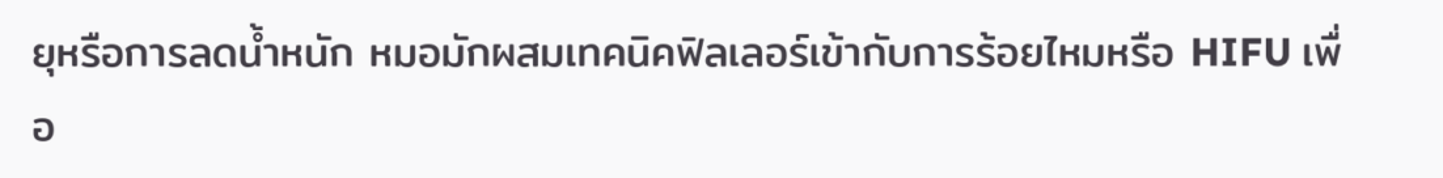ยุหรือการลดน้ำหนัก หมอมักผสมเทคนิคฟิลเลอร์เข้ากับการร้อยไหมหรือ HIFU เพื่อ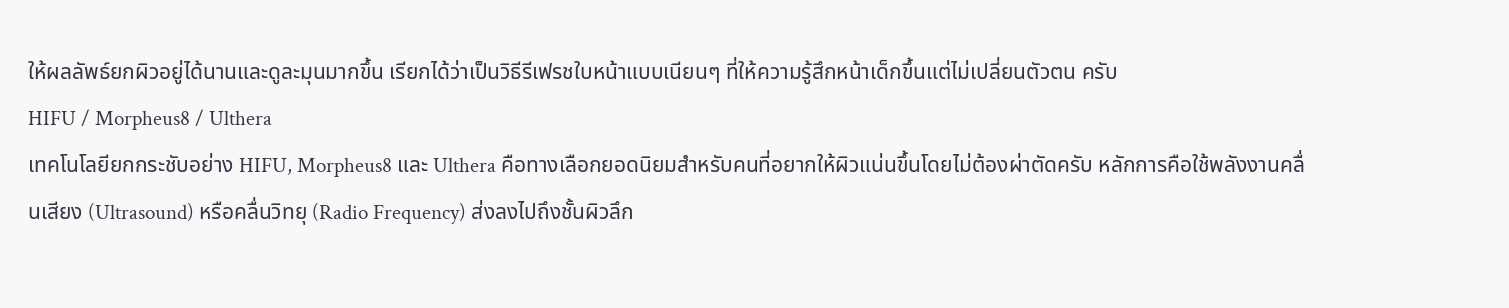ให้ผลลัพธ์ยกผิวอยู่ได้นานและดูละมุนมากขึ้น เรียกได้ว่าเป็นวิธีรีเฟรชใบหน้าแบบเนียนๆ ที่ให้ความรู้สึกหน้าเด็กขึ้นแต่ไม่เปลี่ยนตัวตน ครับ
HIFU / Morpheus8 / Ulthera
เทคโนโลยียกกระชับอย่าง HIFU, Morpheus8 และ Ulthera คือทางเลือกยอดนิยมสำหรับคนที่อยากให้ผิวแน่นขึ้นโดยไม่ต้องผ่าตัดครับ หลักการคือใช้พลังงานคลื่นเสียง (Ultrasound) หรือคลื่นวิทยุ (Radio Frequency) ส่งลงไปถึงชั้นผิวลึก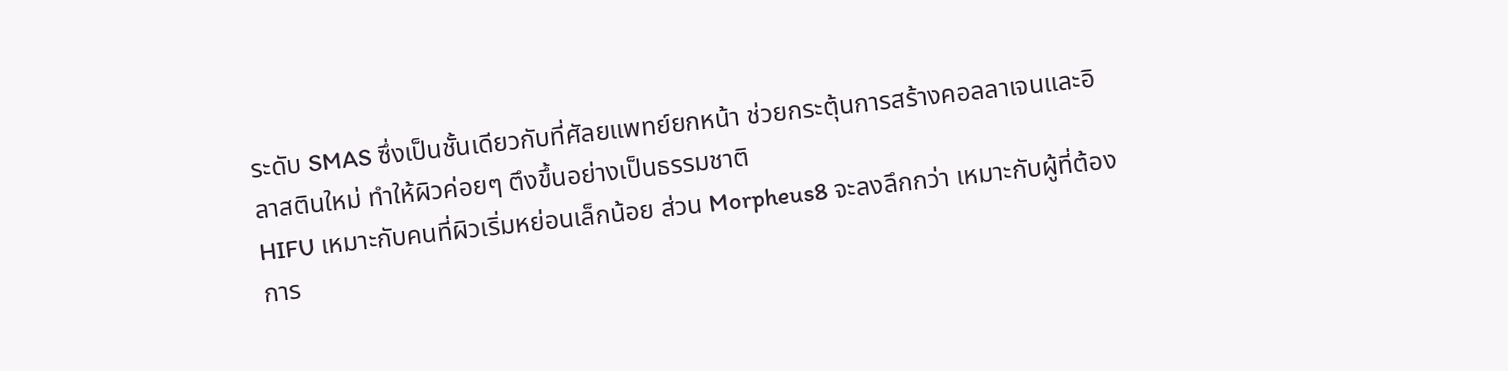ระดับ SMAS ซึ่งเป็นชั้นเดียวกับที่ศัลยแพทย์ยกหน้า ช่วยกระตุ้นการสร้างคอลลาเจนและอิลาสตินใหม่ ทำให้ผิวค่อยๆ ตึงขึ้นอย่างเป็นธรรมชาติ
HIFU เหมาะกับคนที่ผิวเริ่มหย่อนเล็กน้อย ส่วน Morpheus8 จะลงลึกกว่า เหมาะกับผู้ที่ต้องการ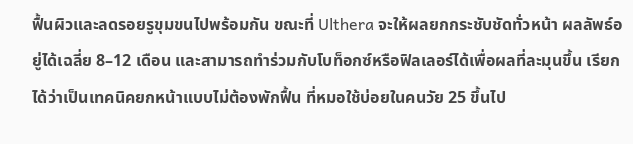ฟื้นผิวและลดรอยรูขุมขนไปพร้อมกัน ขณะที่ Ulthera จะให้ผลยกกระชับชัดทั่วหน้า ผลลัพธ์อยู่ได้เฉลี่ย 8–12 เดือน และสามารถทำร่วมกับโบท็อกซ์หรือฟิลเลอร์ได้เพื่อผลที่ละมุนขึ้น เรียกได้ว่าเป็นเทคนิคยกหน้าแบบไม่ต้องพักฟื้น ที่หมอใช้บ่อยในคนวัย 25 ขึ้นไป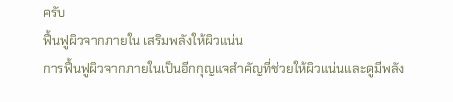ครับ
ฟื้นฟูผิวจากภายใน เสริมพลังให้ผิวแน่น
การฟื้นฟูผิวจากภายในเป็นอีกกุญแจสำคัญที่ช่วยให้ผิวแน่นและดูมีพลัง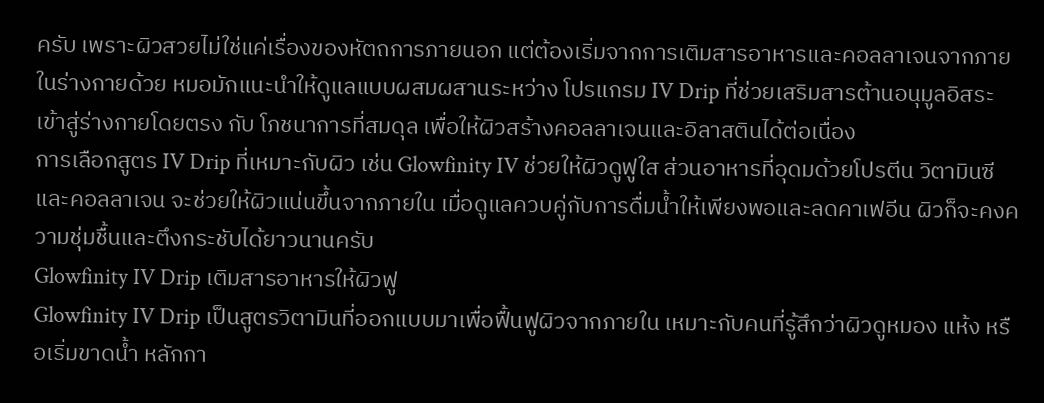ครับ เพราะผิวสวยไม่ใช่แค่เรื่องของหัตถการภายนอก แต่ต้องเริ่มจากการเติมสารอาหารและคอลลาเจนจากภายในร่างกายด้วย หมอมักแนะนำให้ดูแลแบบผสมผสานระหว่าง โปรแกรม IV Drip ที่ช่วยเสริมสารต้านอนุมูลอิสระเข้าสู่ร่างกายโดยตรง กับ โภชนาการที่สมดุล เพื่อให้ผิวสร้างคอลลาเจนและอิลาสตินได้ต่อเนื่อง
การเลือกสูตร IV Drip ที่เหมาะกับผิว เช่น Glowfinity IV ช่วยให้ผิวดูฟูใส ส่วนอาหารที่อุดมด้วยโปรตีน วิตามินซี และคอลลาเจน จะช่วยให้ผิวแน่นขึ้นจากภายใน เมื่อดูแลควบคู่กับการดื่มน้ำให้เพียงพอและลดคาเฟอีน ผิวก็จะคงความชุ่มชื้นและตึงกระชับได้ยาวนานครับ
Glowfinity IV Drip เติมสารอาหารให้ผิวฟู
Glowfinity IV Drip เป็นสูตรวิตามินที่ออกแบบมาเพื่อฟื้นฟูผิวจากภายใน เหมาะกับคนที่รู้สึกว่าผิวดูหมอง แห้ง หรือเริ่มขาดน้ำ หลักกา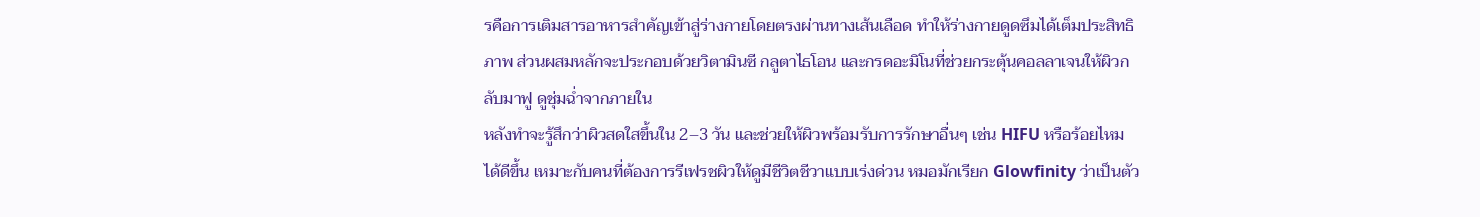รคือการเติมสารอาหารสำคัญเข้าสู่ร่างกายโดยตรงผ่านทางเส้นเลือด ทำให้ร่างกายดูดซึมได้เต็มประสิทธิภาพ ส่วนผสมหลักจะประกอบด้วยวิตามินซี กลูตาไธโอน และกรดอะมิโนที่ช่วยกระตุ้นคอลลาเจนให้ผิวกลับมาฟู ดูชุ่มฉ่ำจากภายใน
หลังทำจะรู้สึกว่าผิวสดใสขึ้นใน 2–3 วัน และช่วยให้ผิวพร้อมรับการรักษาอื่นๆ เช่น HIFU หรือร้อยไหมได้ดีขึ้น เหมาะกับคนที่ต้องการรีเฟรชผิวให้ดูมีชีวิตชีวาแบบเร่งด่วน หมอมักเรียก Glowfinity ว่าเป็นตัว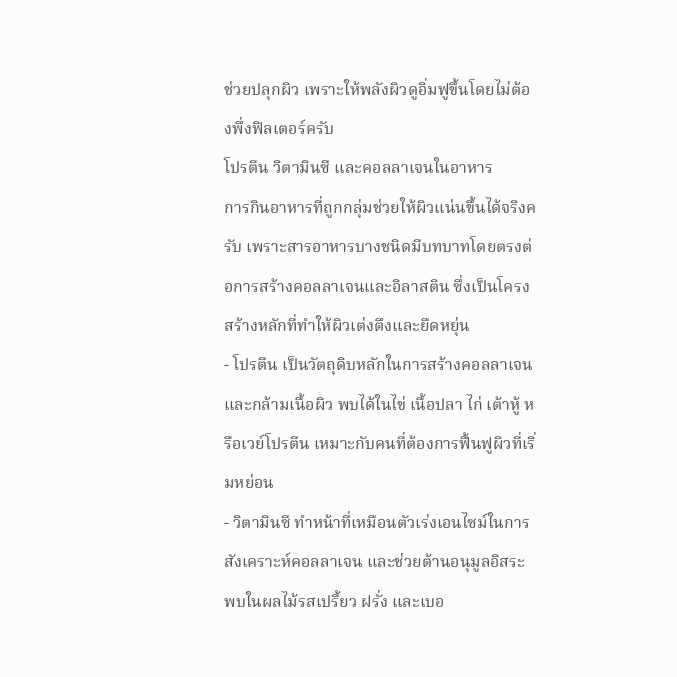ช่วยปลุกผิว เพราะให้พลังผิวดูอิ่มฟูขึ้นโดยไม่ต้องพึ่งฟิลเตอร์ครับ
โปรตีน วิตามินซี และคอลลาเจนในอาหาร
การกินอาหารที่ถูกกลุ่มช่วยให้ผิวแน่นขึ้นได้จริงครับ เพราะสารอาหารบางชนิดมีบทบาทโดยตรงต่อการสร้างคอลลาเจนและอิลาสติน ซึ่งเป็นโครงสร้างหลักที่ทำให้ผิวเต่งตึงและยืดหยุ่น
- โปรตีน เป็นวัตถุดิบหลักในการสร้างคอลลาเจนและกล้ามเนื้อผิว พบได้ในไข่ เนื้อปลา ไก่ เต้าหู้ หรือเวย์โปรตีน เหมาะกับคนที่ต้องการฟื้นฟูผิวที่เริ่มหย่อน
- วิตามินซี ทำหน้าที่เหมือนตัวเร่งเอนไซม์ในการสังเคราะห์คอลลาเจน และช่วยต้านอนุมูลอิสระ พบในผลไม้รสเปรี้ยว ฝรั่ง และเบอ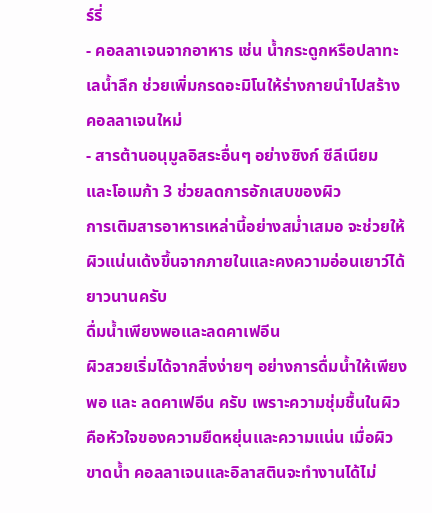ร์รี่
- คอลลาเจนจากอาหาร เช่น น้ำกระดูกหรือปลาทะเลน้ำลึก ช่วยเพิ่มกรดอะมิโนให้ร่างกายนำไปสร้างคอลลาเจนใหม่
- สารต้านอนุมูลอิสระอื่นๆ อย่างซิงก์ ซีลีเนียม และโอเมก้า 3 ช่วยลดการอักเสบของผิว
การเติมสารอาหารเหล่านี้อย่างสม่ำเสมอ จะช่วยให้ผิวแน่นเด้งขึ้นจากภายในและคงความอ่อนเยาว์ได้ยาวนานครับ
ดื่มน้ำเพียงพอและลดคาเฟอีน
ผิวสวยเริ่มได้จากสิ่งง่ายๆ อย่างการดื่มน้ำให้เพียงพอ และ ลดคาเฟอีน ครับ เพราะความชุ่มชื้นในผิวคือหัวใจของความยืดหยุ่นและความแน่น เมื่อผิวขาดน้ำ คอลลาเจนและอิลาสตินจะทำงานได้ไม่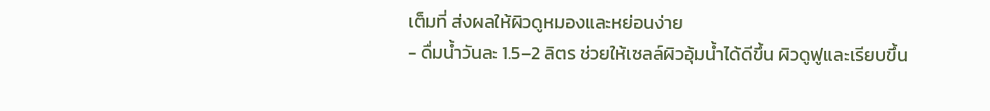เต็มที่ ส่งผลให้ผิวดูหมองและหย่อนง่าย
- ดื่มน้ำวันละ 1.5–2 ลิตร ช่วยให้เซลล์ผิวอุ้มน้ำได้ดีขึ้น ผิวดูฟูและเรียบขึ้น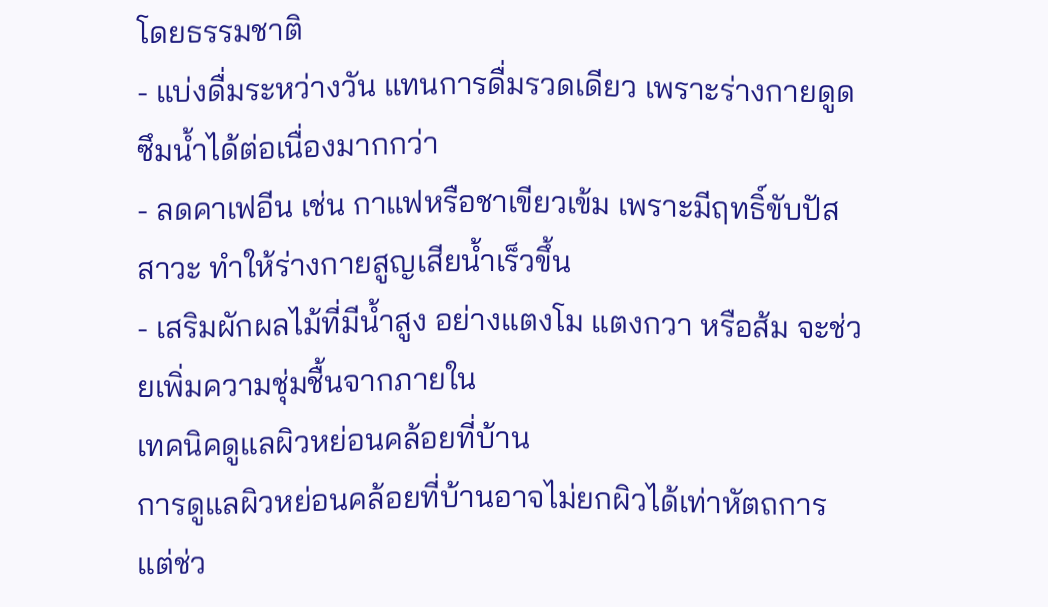โดยธรรมชาติ
- แบ่งดื่มระหว่างวัน แทนการดื่มรวดเดียว เพราะร่างกายดูดซึมน้ำได้ต่อเนื่องมากกว่า
- ลดคาเฟอีน เช่น กาแฟหรือชาเขียวเข้ม เพราะมีฤทธิ์ขับปัสสาวะ ทำให้ร่างกายสูญเสียน้ำเร็วขึ้น
- เสริมผักผลไม้ที่มีน้ำสูง อย่างแตงโม แตงกวา หรือส้ม จะช่วยเพิ่มความชุ่มชื้นจากภายใน
เทคนิคดูแลผิวหย่อนคล้อยที่บ้าน
การดูแลผิวหย่อนคล้อยที่บ้านอาจไม่ยกผิวได้เท่าหัตถการ แต่ช่ว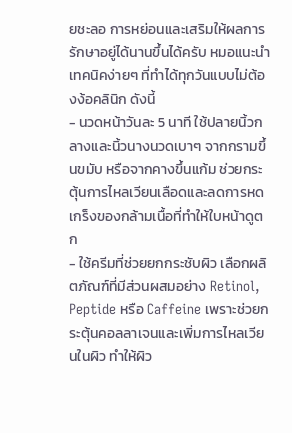ยชะลอ การหย่อนและเสริมให้ผลการรักษาอยู่ได้นานขึ้นได้ครับ หมอแนะนำเทคนิคง่ายๆ ที่ทำได้ทุกวันแบบไม่ต้องง้อคลินิก ดังนี้
- นวดหน้าวันละ 5 นาที ใช้ปลายนิ้วกลางและนิ้วนางนวดเบาๆ จากกรามขึ้นขมับ หรือจากคางขึ้นแก้ม ช่วยกระตุ้นการไหลเวียนเลือดและลดการหดเกร็งของกล้ามเนื้อที่ทำให้ใบหน้าดูตก
- ใช้ครีมที่ช่วยยกกระชับผิว เลือกผลิตภัณฑ์ที่มีส่วนผสมอย่าง Retinol, Peptide หรือ Caffeine เพราะช่วยกระตุ้นคอลลาเจนและเพิ่มการไหลเวียนในผิว ทำให้ผิว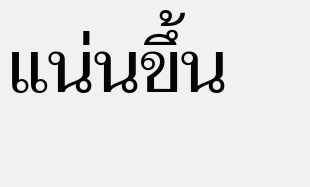แน่นขึ้น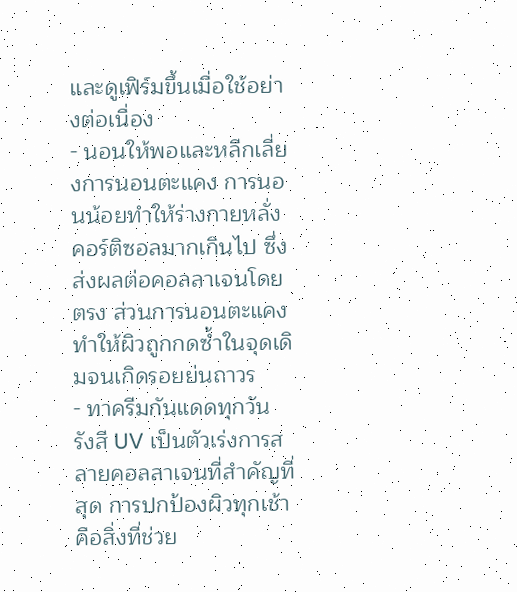และดูเฟิร์มขึ้นเมื่อใช้อย่างต่อเนื่อง
- นอนให้พอและหลีกเลี่ยงการนอนตะแคง การนอนน้อยทำให้ร่างกายหลั่งคอร์ติซอลมากเกินไป ซึ่งส่งผลต่อคอลลาเจนโดยตรง ส่วนการนอนตะแคงทำให้ผิวถูกกดซ้ำในจุดเดิมจนเกิดรอยย่นถาวร
- ทาครีมกันแดดทุกวัน รังสี UV เป็นตัวเร่งการสลายคอลลาเจนที่สำคัญที่สุด การปกป้องผิวทุกเช้าคือสิ่งที่ช่วย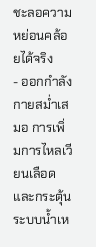ชะลอความหย่อนคล้อยได้จริง
- ออกกำลังกายสม่ำเสมอ การเพิ่มการไหลเวียนเลือดและกระตุ้นระบบน้ำเห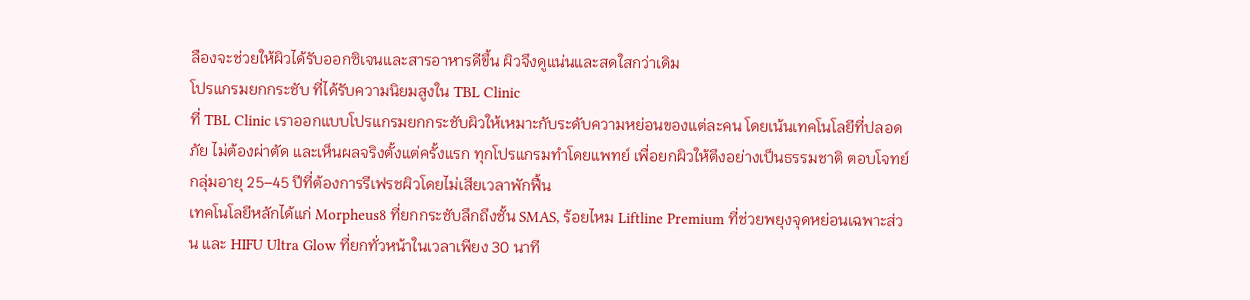ลืองจะช่วยให้ผิวได้รับออกซิเจนและสารอาหารดีขึ้น ผิวจึงดูแน่นและสดใสกว่าเดิม
โปรแกรมยกกระชับ ที่ได้รับความนิยมสูงใน TBL Clinic
ที่ TBL Clinic เราออกแบบโปรแกรมยกกระชับผิวให้เหมาะกับระดับความหย่อนของแต่ละคน โดยเน้นเทคโนโลยีที่ปลอดภัย ไม่ต้องผ่าตัด และเห็นผลจริงตั้งแต่ครั้งแรก ทุกโปรแกรมทำโดยแพทย์ เพื่อยกผิวให้ตึงอย่างเป็นธรรมชาติ ตอบโจทย์กลุ่มอายุ 25–45 ปีที่ต้องการรีเฟรชผิวโดยไม่เสียเวลาพักฟื้น
เทคโนโลยีหลักได้แก่ Morpheus8 ที่ยกกระชับลึกถึงชั้น SMAS, ร้อยไหม Liftline Premium ที่ช่วยพยุงจุดหย่อนเฉพาะส่วน และ HIFU Ultra Glow ที่ยกทั่วหน้าในเวลาเพียง 30 นาที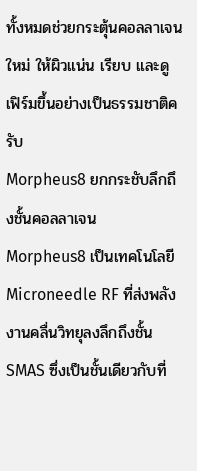ทั้งหมดช่วยกระตุ้นคอลลาเจนใหม่ ให้ผิวแน่น เรียบ และดูเฟิร์มขึ้นอย่างเป็นธรรมชาติครับ
Morpheus8 ยกกระชับลึกถึงชั้นคอลลาเจน
Morpheus8 เป็นเทคโนโลยี Microneedle RF ที่ส่งพลังงานคลื่นวิทยุลงลึกถึงชั้น SMAS ซึ่งเป็นชั้นเดียวกับที่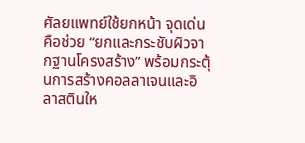ศัลยแพทย์ใช้ยกหน้า จุดเด่นคือช่วย “ยกและกระชับผิวจากฐานโครงสร้าง” พร้อมกระตุ้นการสร้างคอลลาเจนและอิลาสตินให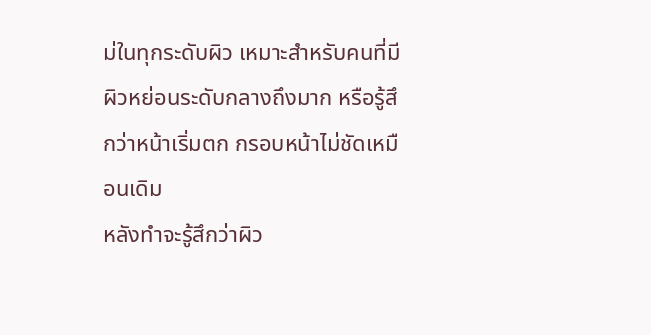ม่ในทุกระดับผิว เหมาะสำหรับคนที่มีผิวหย่อนระดับกลางถึงมาก หรือรู้สึกว่าหน้าเริ่มตก กรอบหน้าไม่ชัดเหมือนเดิม
หลังทำจะรู้สึกว่าผิว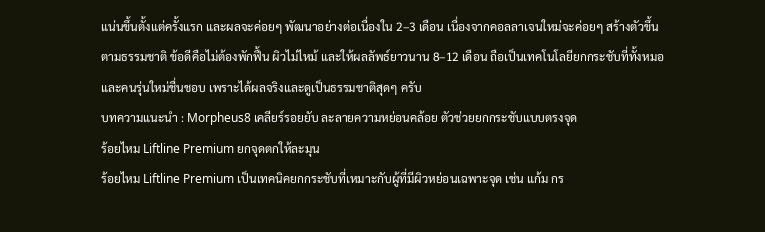แน่นขึ้นตั้งแต่ครั้งแรก และผลจะค่อยๆ พัฒนาอย่างต่อเนื่องใน 2–3 เดือน เนื่องจากคอลลาเจนใหม่จะค่อยๆ สร้างตัวขึ้นตามธรรมชาติ ข้อดีคือไม่ต้องพักฟื้น ผิวไม่ไหม้ และให้ผลลัพธ์ยาวนาน 8–12 เดือน ถือเป็นเทคโนโลยียกกระชับที่ทั้งหมอและคนรุ่นใหม่ชื่นชอบ เพราะได้ผลจริงและดูเป็นธรรมชาติสุดๆ ครับ
บทความแนะนำ : Morpheus8 เคลียร์รอยยับ ละลายความหย่อนคล้อย ตัวช่วยยกกระชับแบบตรงจุด
ร้อยไหม Liftline Premium ยกจุดตกให้ละมุน
ร้อยไหม Liftline Premium เป็นเทคนิคยกกระชับที่เหมาะกับผู้ที่มีผิวหย่อนเฉพาะจุด เช่น แก้ม กร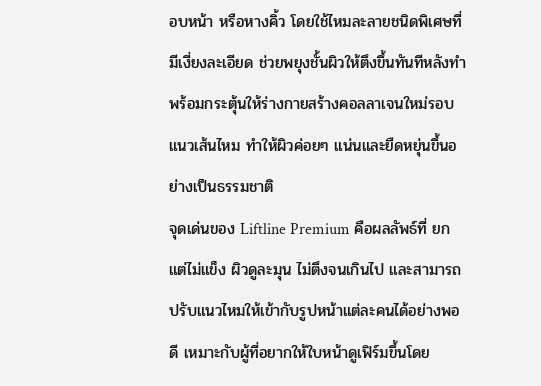อบหน้า หรือหางคิ้ว โดยใช้ไหมละลายชนิดพิเศษที่มีเงี่ยงละเอียด ช่วยพยุงชั้นผิวให้ตึงขึ้นทันทีหลังทำ พร้อมกระตุ้นให้ร่างกายสร้างคอลลาเจนใหม่รอบแนวเส้นไหม ทำให้ผิวค่อยๆ แน่นและยืดหยุ่นขึ้นอย่างเป็นธรรมชาติ
จุดเด่นของ Liftline Premium คือผลลัพธ์ที่ ยกแต่ไม่แข็ง ผิวดูละมุน ไม่ตึงจนเกินไป และสามารถปรับแนวไหมให้เข้ากับรูปหน้าแต่ละคนได้อย่างพอดี เหมาะกับผู้ที่อยากให้ใบหน้าดูเฟิร์มขึ้นโดย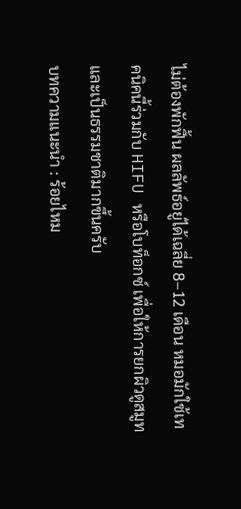ไม่ต้องพักฟื้น ผลลัพธ์อยู่ได้เฉลี่ย 8–12 เดือน หมอมักใช้เทคนิคนี้ร่วมกับ HIFU หรือโบท็อกซ์ เพื่อให้การยกผิวดูสมูทและเป็นธรรมชาติมากขึ้นครับ
บทความแนะนำ : ร้อยไหม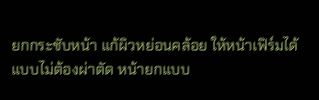ยกกระชับหน้า แก้ผิวหย่อนคล้อย ให้หน้าเฟิร์มได้แบบไม่ต้องผ่าตัด หน้ายกแบบ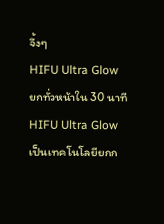จึ้งๆ
HIFU Ultra Glow ยกทั่วหน้าใน 30 นาที
HIFU Ultra Glow เป็นเทคโนโลยียกก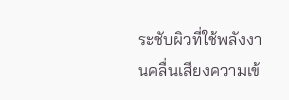ระชับผิวที่ใช้พลังงานคลื่นเสียงความเข้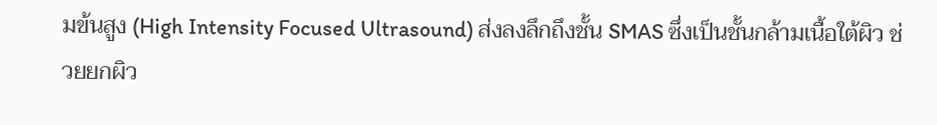มข้นสูง (High Intensity Focused Ultrasound) ส่งลงลึกถึงชั้น SMAS ซึ่งเป็นชั้นกล้ามเนื้อใต้ผิว ช่วยยกผิว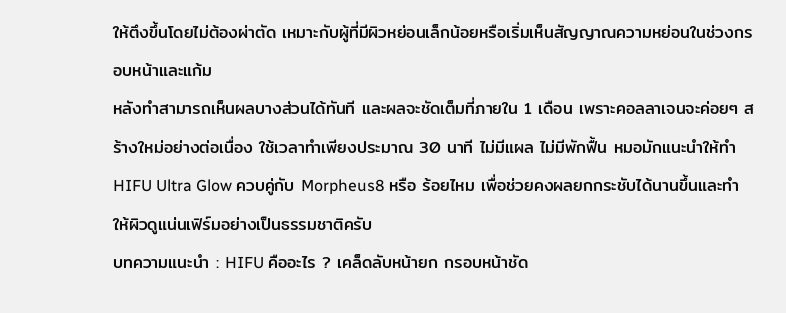ให้ตึงขึ้นโดยไม่ต้องผ่าตัด เหมาะกับผู้ที่มีผิวหย่อนเล็กน้อยหรือเริ่มเห็นสัญญาณความหย่อนในช่วงกรอบหน้าและแก้ม
หลังทำสามารถเห็นผลบางส่วนได้ทันที และผลจะชัดเต็มที่ภายใน 1 เดือน เพราะคอลลาเจนจะค่อยๆ สร้างใหม่อย่างต่อเนื่อง ใช้เวลาทำเพียงประมาณ 30 นาที ไม่มีแผล ไม่มีพักฟื้น หมอมักแนะนำให้ทำ HIFU Ultra Glow ควบคู่กับ Morpheus8 หรือ ร้อยไหม เพื่อช่วยคงผลยกกระชับได้นานขึ้นและทำให้ผิวดูแน่นเฟิร์มอย่างเป็นธรรมชาติครับ
บทความแนะนำ : HIFU คืออะไร ? เคล็ดลับหน้ายก กรอบหน้าชัด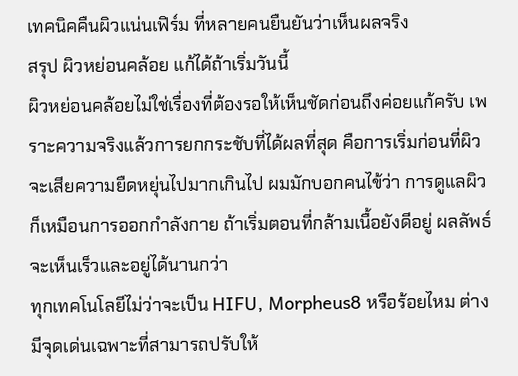เทคนิคคืนผิวแน่นเฟิร์ม ที่หลายคนยืนยันว่าเห็นผลจริง
สรุป ผิวหย่อนคล้อย แก้ได้ถ้าเริ่มวันนี้
ผิวหย่อนคล้อยไม่ใช่เรื่องที่ต้องรอให้เห็นชัดก่อนถึงค่อยแก้ครับ เพราะความจริงแล้วการยกกระชับที่ได้ผลที่สุด คือการเริ่มก่อนที่ผิวจะเสียความยืดหยุ่นไปมากเกินไป ผมมักบอกคนไข้ว่า การดูแลผิวก็เหมือนการออกกำลังกาย ถ้าเริ่มตอนที่กล้ามเนื้อยังดีอยู่ ผลลัพธ์จะเห็นเร็วและอยู่ได้นานกว่า
ทุกเทคโนโลยีไม่ว่าจะเป็น HIFU, Morpheus8 หรือร้อยไหม ต่างมีจุดเด่นเฉพาะที่สามารถปรับให้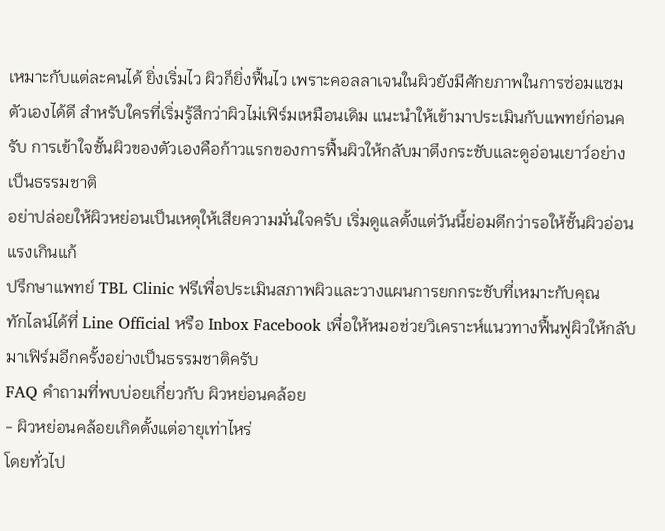เหมาะกับแต่ละคนได้ ยิ่งเริ่มไว ผิวก็ยิ่งฟื้นไว เพราะคอลลาเจนในผิวยังมีศักยภาพในการซ่อมแซมตัวเองได้ดี สำหรับใครที่เริ่มรู้สึกว่าผิวไม่เฟิร์มเหมือนเดิม แนะนำให้เข้ามาประเมินกับแพทย์ก่อนครับ การเข้าใจชั้นผิวของตัวเองคือก้าวแรกของการฟื้นผิวให้กลับมาตึงกระชับและดูอ่อนเยาว์อย่างเป็นธรรมชาติ
อย่าปล่อยให้ผิวหย่อนเป็นเหตุให้เสียความมั่นใจครับ เริ่มดูแลตั้งแต่วันนี้ย่อมดีกว่ารอให้ชั้นผิวอ่อนแรงเกินแก้
ปรึกษาแพทย์ TBL Clinic ฟรีเพื่อประเมินสภาพผิวและวางแผนการยกกระชับที่เหมาะกับคุณ
ทักไลน์ได้ที่ Line Official หรือ Inbox Facebook เพื่อให้หมอช่วยวิเคราะห์แนวทางฟื้นฟูผิวให้กลับมาเฟิร์มอีกครั้งอย่างเป็นธรรมชาติครับ
FAQ คำถามที่พบบ่อยเกี่ยวกับ ผิวหย่อนคล้อย
- ผิวหย่อนคล้อยเกิดตั้งแต่อายุเท่าไหร่
โดยทั่วไป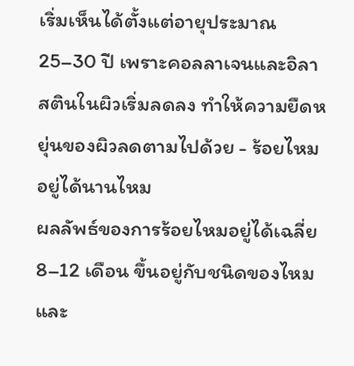เริ่มเห็นได้ตั้งแต่อายุประมาณ 25–30 ปี เพราะคอลลาเจนและอิลาสตินในผิวเริ่มลดลง ทำให้ความยืดหยุ่นของผิวลดตามไปด้วย - ร้อยไหมอยู่ได้นานไหม
ผลลัพธ์ของการร้อยไหมอยู่ได้เฉลี่ย 8–12 เดือน ขึ้นอยู่กับชนิดของไหมและ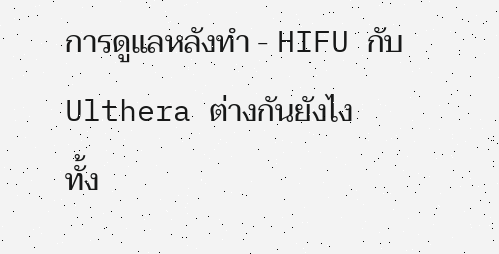การดูแลหลังทำ - HIFU กับ Ulthera ต่างกันยังไง
ทั้ง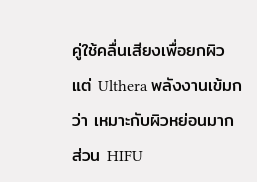คู่ใช้คลื่นเสียงเพื่อยกผิว แต่ Ulthera พลังงานเข้มกว่า เหมาะกับผิวหย่อนมาก ส่วน HIFU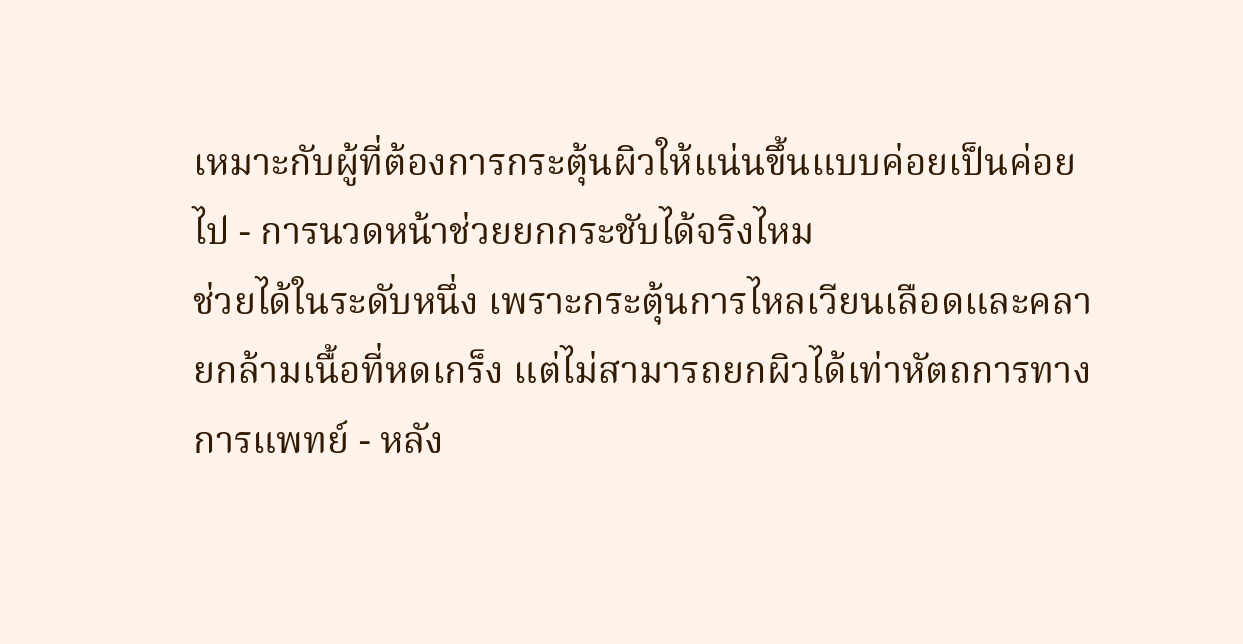เหมาะกับผู้ที่ต้องการกระตุ้นผิวให้แน่นขึ้นแบบค่อยเป็นค่อยไป - การนวดหน้าช่วยยกกระชับได้จริงไหม
ช่วยได้ในระดับหนึ่ง เพราะกระตุ้นการไหลเวียนเลือดและคลายกล้ามเนื้อที่หดเกร็ง แต่ไม่สามารถยกผิวได้เท่าหัตถการทางการแพทย์ - หลัง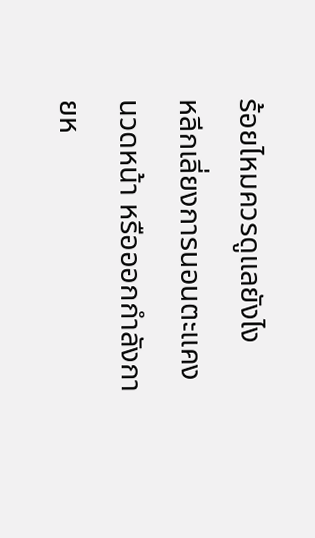ร้อยไหมควรดูแลยังไง
หลีกเลี่ยงการนอนตะแคง นวดหน้า หรือออกกำลังกายห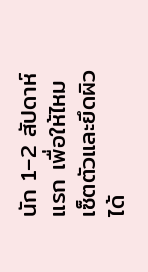นัก 1–2 สัปดาห์แรก เพื่อให้ไหมเซ็ตตัวและยึดผิวได้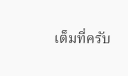เต็มที่ครับ